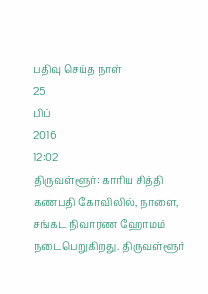பதிவு செய்த நாள்
25
பிப்
2016
12:02
திருவள்ளூர்: காரிய சித்தி கணபதி கோவிலில், நாளை, சங்கட நிவாரண ஹோமம் நடைபெறுகிறது. திருவள்ளூர்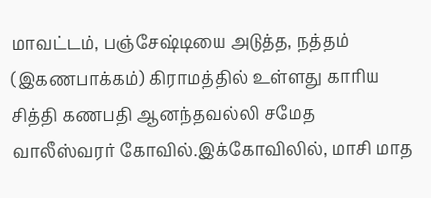மாவட்டம், பஞ்சேஷ்டியை அடுத்த, நத்தம் (இகணபாக்கம்) கிராமத்தில் உள்ளது காரிய சித்தி கணபதி ஆனந்தவல்லி சமேத வாலீஸ்வரர் கோவில்.இக்கோவிலில், மாசி மாத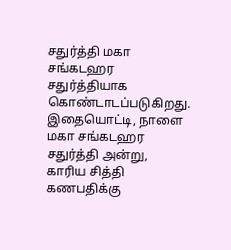சதுர்த்தி மகா சங்கடஹர சதுர்த்தியாக கொண்டாடப்படுகிறது. இதையொட்டி, நாளை மகா சங்கடஹர சதுர்த்தி அன்று, காரிய சித்தி கணபதிக்கு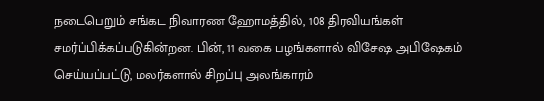நடைபெறும் சங்கட நிவாரண ஹோமத்தில், 108 திரவியங்கள் சமர்ப்பிக்கப்படுகின்றன. பின், 11 வகை பழங்களால் விசேஷ அபிஷேகம் செய்யப்பட்டு, மலர்களால் சிறப்பு அலங்காரம்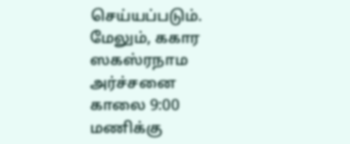செய்யப்படும். மேலும், ககார ஸகஸ்ரநாம அர்ச்சனை காலை 9:00 மணிக்கு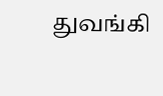துவங்கி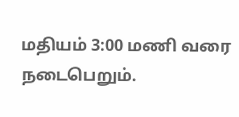மதியம் 3:00 மணி வரை நடைபெறும்.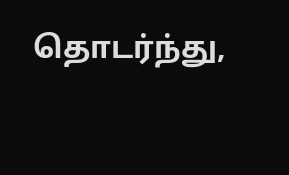தொடர்ந்து,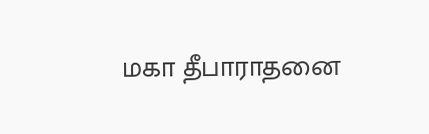மகா தீபாராதனை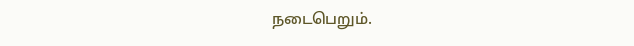நடைபெறும்.